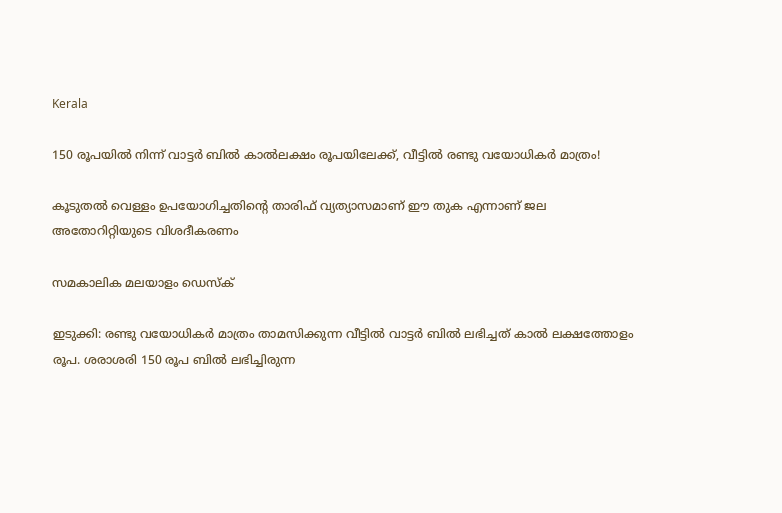Kerala

150 രൂപയിൽ നിന്ന് വാട്ടർ ബിൽ കാൽലക്ഷം രൂപയിലേക്ക്, വീട്ടിൽ രണ്ടു വയോധികർ മാത്രം!

കൂടുതൽ വെള്ളം ഉപയോഗിച്ചതിന്റെ താരിഫ് വ്യത്യാസമാണ് ഈ തുക എന്നാണ് ജല അതോറിറ്റിയുടെ വിശദീകരണം

സമകാലിക മലയാളം ഡെസ്ക്

ഇടുക്കി: രണ്ടു വയോധികർ മാത്രം താമസിക്കുന്ന വീട്ടിൽ വാട്ടർ ബിൽ ലഭിച്ചത് കാൽ ലക്ഷത്തോളം രൂപ. ശരാശരി 150 രൂപ ബിൽ ലഭിച്ചിരുന്ന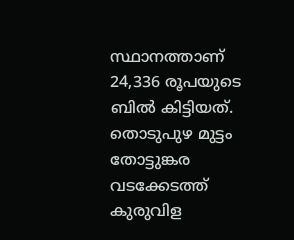സ്ഥാനത്താണ് 24,336 രൂപയുടെ ബിൽ കിട്ടിയത്. തൊടുപുഴ മുട്ടം തോട്ടുങ്കര വടക്കേടത്ത് കുരുവിള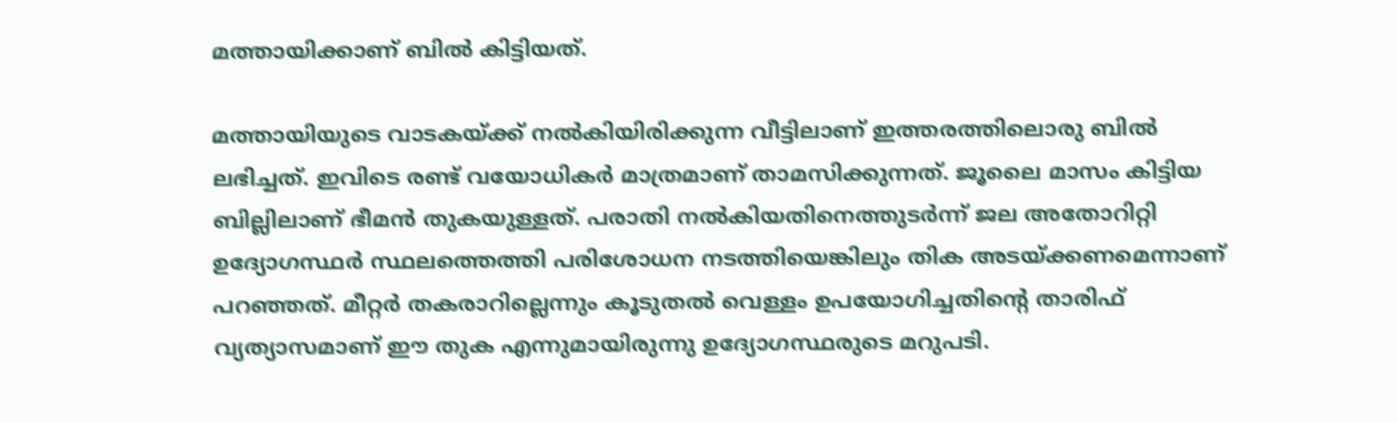മത്തായിക്കാണ് ബിൽ കിട്ടിയത്.

മത്തായിയുടെ വാടകയ്ക്ക് നൽകിയിരിക്കുന്ന വീട്ടിലാണ് ഇത്തരത്തിലൊരു ബിൽ ലഭിച്ചത്. ഇവിടെ രണ്ട് വയോധികർ മാത്രമാണ് താമസിക്കുന്നത്. ജൂലൈ മാസം കിട്ടിയ ബില്ലിലാണ് ഭീമൻ തുകയുള്ളത്. പരാതി നൽകിയതിനെത്തുടർന്ന് ജല അതോറിറ്റി ഉദ്യോഗസ്ഥർ സ്ഥലത്തെത്തി പരിശോധന നടത്തിയെങ്കിലും തിക അടയ്ക്കണമെന്നാണ് പറഞ്ഞത്. മീറ്റർ തകരാറില്ലെന്നും കൂടുതൽ വെള്ളം ഉപയോഗിച്ചതിന്റെ താരിഫ് വ്യത്യാസമാണ് ഈ തുക എന്നുമായിരുന്നു ഉദ്യോഗസ്ഥരുടെ മറുപടി.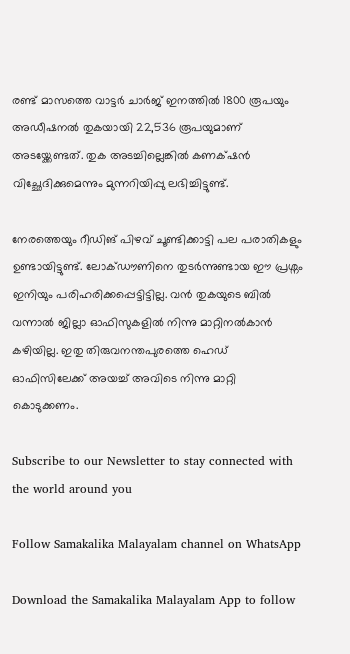രണ്ട് മാസത്തെ വാട്ടർ ചാർജ് ഇനത്തിൽ 1800 രൂപയും അഡീഷനൽ തുകയായി 22,536 രൂപയുമാണ് അടയ്ക്കേണ്ടത്. തുക അടച്ചില്ലെങ്കിൽ കണക്‌ഷൻ വിച്ഛേദിക്കുമെന്നും മുന്നറിയിപ്പു ലഭിച്ചിട്ടുണ്ട്.

നേരത്തെയും റീഡിങ് പിഴവ് ചൂണ്ടിക്കാട്ടി പല പരാതികളും ഉണ്ടായിട്ടുണ്ട്. ലോക്ഡൗണിനെ തുടർന്നുണ്ടായ ഈ പ്രശ്നം ഇനിയും പരിഹരിക്കപ്പെട്ടിട്ടില്ല. വൻ തുകയുടെ ബിൽ വന്നാൽ ജില്ലാ ഓഫിസുകളിൽ നിന്നു മാറ്റിനൽകാൻ കഴിയില്ല. ഇതു തിരുവനന്തപുരത്തെ ഹെഡ് ഓഫിസിലേക്ക് അയച്ച് അവിടെ നിന്നു മാറ്റി കൊടുക്കണം.

Subscribe to our Newsletter to stay connected with the world around you

Follow Samakalika Malayalam channel on WhatsApp

Download the Samakalika Malayalam App to follow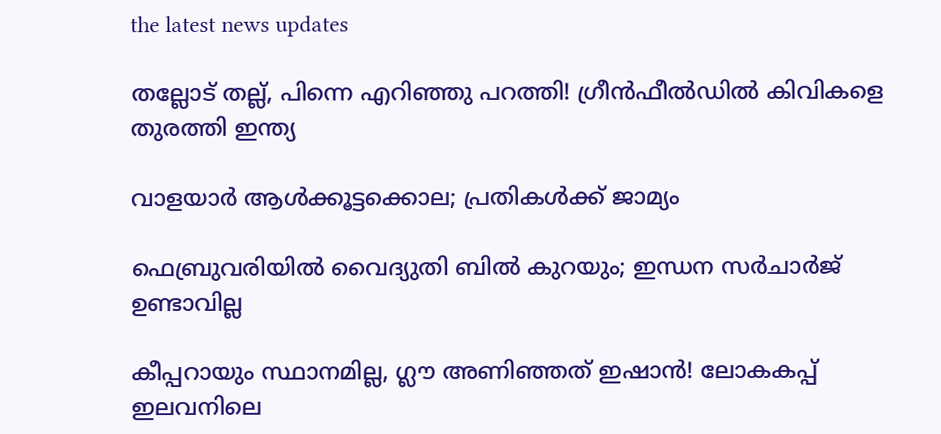the latest news updates

തല്ലോട് തല്ല്, പിന്നെ എറിഞ്ഞു പറത്തി! ഗ്രീന്‍ഫീല്‍ഡില്‍ കിവികളെ തുരത്തി ഇന്ത്യ

വാളയാര്‍ ആള്‍ക്കൂട്ടക്കൊല; പ്രതികള്‍ക്ക് ജാമ്യം

ഫെബ്രുവരിയില്‍ വൈദ്യുതി ബില്‍ കുറയും; ഇന്ധന സര്‍ചാര്‍ജ് ഉണ്ടാവില്ല

കീപ്പറായും സ്ഥാനമില്ല, ഗ്ലൗ അണിഞ്ഞത് ഇഷാൻ! ലോകകപ്പ് ഇലവനിലെ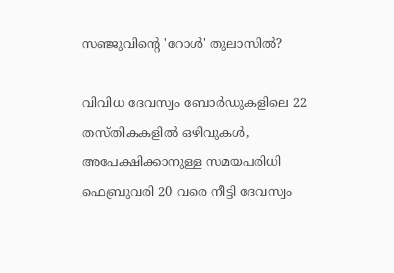സഞ്ജുവിന്റെ 'റോൾ' തുലാസിൽ?

വിവിധ ദേവസ്വം ബോർഡുകളിലെ 22 തസ്തികകളിൽ ഒഴിവുകൾ, അപേക്ഷിക്കാനുള്ള സമയപരിധി ഫെബ്രുവരി 20 വരെ നീട്ടി ദേവസ്വം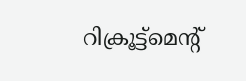റിക്രൂട്ട്മെന്റ്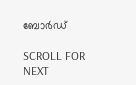ബോർഡ്

SCROLL FOR NEXT